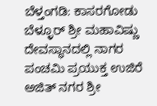ಬೆಳ್ತಂಗಡಿ: ಕಾಸರಗೋಡು ಬೆಳ್ಳೂರ್ ಶ್ರೀ ಮಹಾವಿಷ್ಣು ದೇವಸ್ಥಾನದಲ್ಲಿ ನಾಗರ ಪಂಚಮಿ ಪ್ರಯುಕ್ತ ಉಜಿರೆ ಅಜಿತ್ ನಗರ ಶ್ರೀ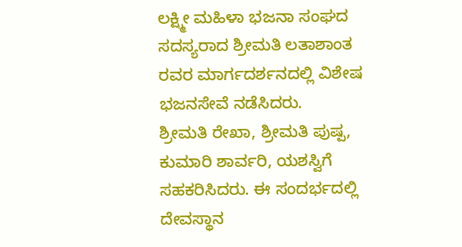ಲಕ್ಷ್ಮೀ ಮಹಿಳಾ ಭಜನಾ ಸಂಘದ ಸದಸ್ಯರಾದ ಶ್ರೀಮತಿ ಲತಾಶಾಂತ ರವರ ಮಾರ್ಗದರ್ಶನದಲ್ಲಿ ವಿಶೇಷ ಭಜನಸೇವೆ ನಡೆಸಿದರು.
ಶ್ರೀಮತಿ ರೇಖಾ, ಶ್ರೀಮತಿ ಪುಷ್ಪ, ಕುಮಾರಿ ಶಾರ್ವರಿ, ಯಶಸ್ವಿಗೆ ಸಹಕರಿಸಿದರು. ಈ ಸಂದರ್ಭದಲ್ಲಿ ದೇವಸ್ಥಾನ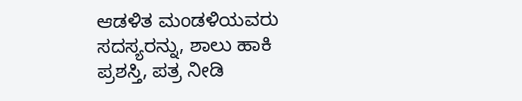ಆಡಳಿತ ಮಂಡಳಿಯವರು ಸದಸ್ಯರನ್ನು, ಶಾಲು ಹಾಕಿ ಪ್ರಶಸ್ತಿ, ಪತ್ರ ನೀಡಿ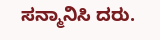ಸನ್ಮಾನಿಸಿ ದರು.